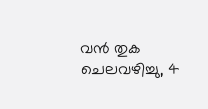വന്‍ തുക ചെലവഴിച്ചു, 4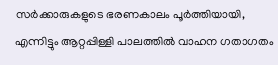സര്‍ക്കാരുകളുടെ ഭരണകാലം പൂര്‍ത്തിയായി, എന്നിട്ടും ആറ്റപ്പിള്ളി പാലത്തില്‍ വാഹന ഗതാഗതം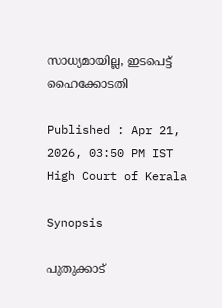സാധ്യമായില്ല, ഇടപെട്ട് ഹൈക്കോടതി

Published : Apr 21, 2026, 03:50 PM IST
High Court of Kerala

Synopsis

പുതുക്കാട്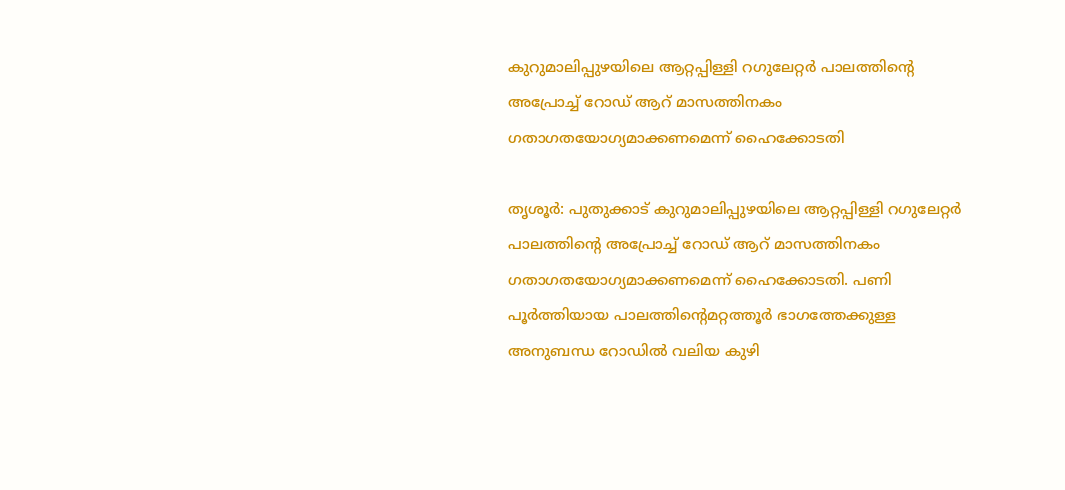കുറുമാലിപ്പുഴയിലെ ആറ്റപ്പിള്ളി റഗുലേറ്റര്‍ പാലത്തിന്‍റെ അപ്രോച്ച് റോഡ് ആറ് മാസത്തിനകം ഗതാഗതയോഗ്യമാക്കണമെന്ന് ഹൈക്കോടതി

തൃശൂര്‍: പുതുക്കാട് കുറുമാലിപ്പുഴയിലെ ആറ്റപ്പിള്ളി റഗുലേറ്റര്‍ പാലത്തിന്‍റെ അപ്രോച്ച് റോഡ് ആറ് മാസത്തിനകം ഗതാഗതയോഗ്യമാക്കണമെന്ന് ഹൈക്കോടതി. പണി പൂര്‍ത്തിയായ പാലത്തിന്റെമറ്റത്തൂര്‍ ഭാഗത്തേക്കുള്ള അനുബന്ധ റോഡില്‍ വലിയ കുഴി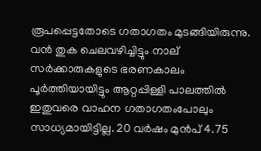രൂപപ്പെട്ടതോടെ ഗതാഗതം മുടങ്ങിയിരുന്നു. വന്‍ തുക ചെലവഴിച്ചിട്ടും നാല് സര്‍ക്കാരുകളുടെ ഭരണകാലം പൂര്‍ത്തിയായിട്ടും ആറ്റപ്പിള്ളി പാലത്തില്‍ ഇതുവരെ വാഹന ഗതാഗതംപോലും സാധ്യമായിട്ടില്ല. 20 വര്‍ഷം മുന്‍പ് 4.75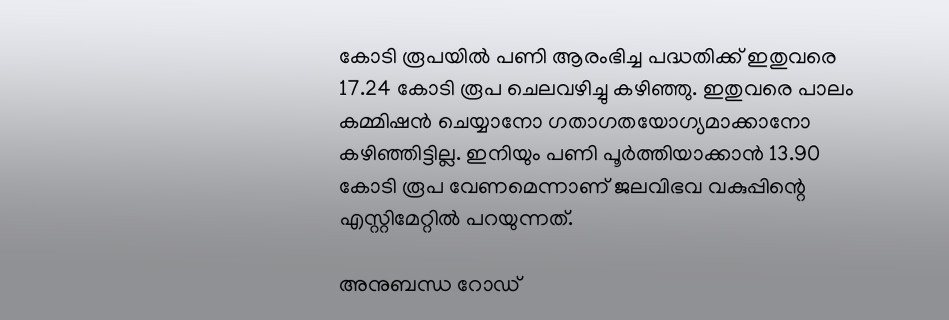കോടി രൂപയില്‍ പണി ആരംഭിച്ച പദ്ധതിക്ക് ഇതുവരെ 17.24 കോടി രൂപ ചെലവഴിച്ചു കഴിഞ്ഞു. ഇതുവരെ പാലം കമ്മിഷന്‍ ചെയ്യാനോ ഗതാഗതയോഗ്യമാക്കാനോ കഴിഞ്ഞിട്ടില്ല. ഇനിയും പണി പൂര്‍ത്തിയാക്കാന്‍ 13.90 കോടി രൂപ വേണമെന്നാണ് ജലവിഭവ വകുപ്പിന്റെ എസ്റ്റിമേറ്റില്‍ പറയുന്നത്.

അനുബന്ധ റോഡ്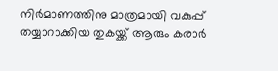നിര്‍മാണത്തിനു മാത്രമായി വകുപ്പ് തയ്യാറാക്കിയ തുകയ്ക്ക് ആരും കരാര്‍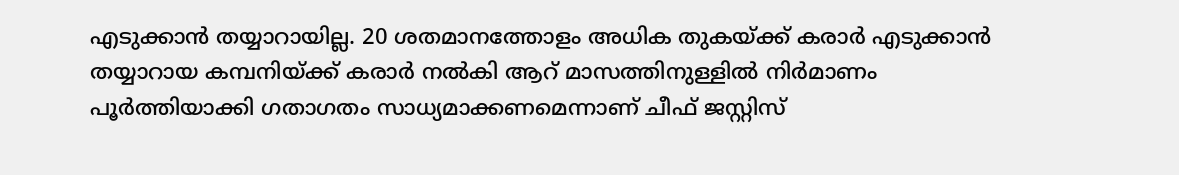എടുക്കാന്‍ തയ്യാറായില്ല. 20 ശതമാനത്തോളം അധിക തുകയ്ക്ക് കരാര്‍ എടുക്കാന്‍ തയ്യാറായ കമ്പനിയ്ക്ക് കരാര്‍ നല്‍കി ആറ് മാസത്തിനുള്ളില്‍ നിര്‍മാണം പൂര്‍ത്തിയാക്കി ഗതാഗതം സാധ്യമാക്കണമെന്നാണ് ചീഫ് ജസ്റ്റിസ്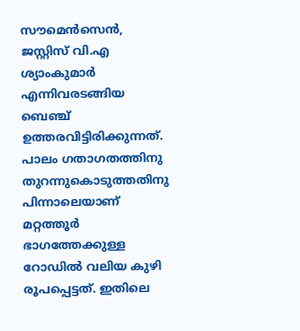സൗമെന്‍സെന്‍, ജസ്റ്റിസ് വി.എ ശ്യാംകുമാര്‍ എന്നിവരടങ്ങിയ ബെഞ്ച് ഉത്തരവിട്ടിരിക്കുന്നത്. പാലം ഗതാഗതത്തിനു തുറന്നുകൊടുത്തതിനു പിന്നാലെയാണ് മറ്റത്തൂര്‍ ഭാഗത്തേക്കുള്ള റോഡില്‍ വലിയ കുഴി രൂപപ്പെട്ടത്. ഇതിലെ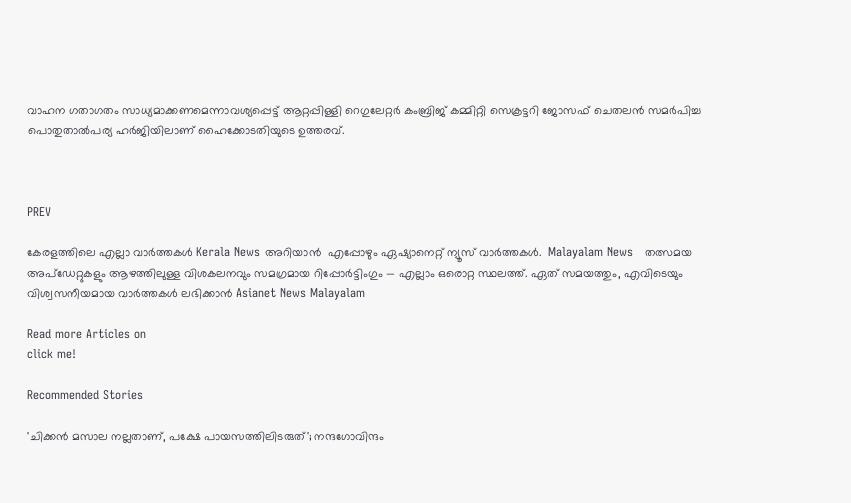വാഹന ഗതാഗതം സാധ്യമാക്കണമെന്നാവശ്യപ്പെട്ട് ആറ്റപ്പിള്ളി റെഗുലേറ്റര്‍ കംബ്രിജ് കമ്മിറ്റി സെക്രട്ടറി ജോസഫ് ചെതലന്‍ സമര്‍പിച്ച പൊതുതാല്‍പര്യ ഹര്‍ജിയിലാണ് ഹൈക്കോടതിയുടെ ഉത്തരവ്.



PREV

കേരളത്തിലെ എല്ലാ വാർത്തകൾ Kerala News അറിയാൻ  എപ്പോഴും ഏഷ്യാനെറ്റ് ന്യൂസ് വാർത്തകൾ.  Malayalam News   തത്സമയ അപ്‌ഡേറ്റുകളും ആഴത്തിലുള്ള വിശകലനവും സമഗ്രമായ റിപ്പോർട്ടിംഗും — എല്ലാം ഒരൊറ്റ സ്ഥലത്ത്. ഏത് സമയത്തും, എവിടെയും വിശ്വസനീയമായ വാർത്തകൾ ലഭിക്കാൻ Asianet News Malayalam

Read more Articles on
click me!

Recommended Stories

'ചിക്കൻ മസാല നല്ലതാണ്, പക്ഷേ പായസത്തിലിടരുത്'; നന്ദഗോവിന്ദം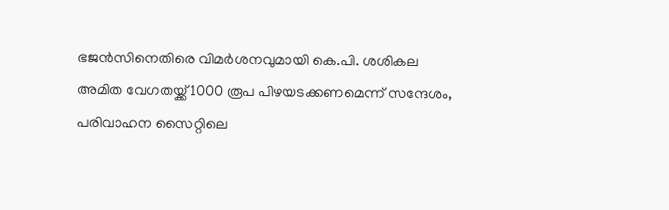ഭജൻസിനെതിരെ വിമർശനവുമായി കെ.പി. ശശികല
അമിത വേഗതയ്ക്ക് 1000 രൂപ പിഴയടക്കണമെന്ന് സന്ദേശം, പരിവാഹന സൈറ്റിലെ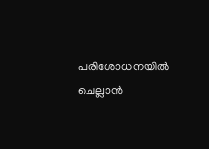പരിശോധനയിൽ ചെല്ലാൻ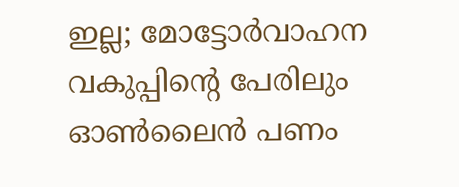ഇല്ല; മോട്ടോർവാഹന വകുപ്പിൻ്റെ പേരിലും ഓൺലൈൻ പണം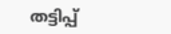തട്ടിപ്പ്